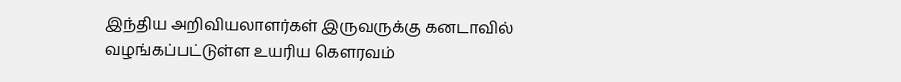இந்திய அறிவியலாளர்கள் இருவருக்கு கனடாவில் வழங்கப்பட்டுள்ள உயரிய கௌரவம்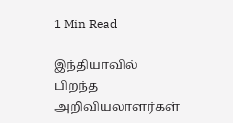1 Min Read

இந்தியாவில் பிறந்த அறிவியலாளர்கள்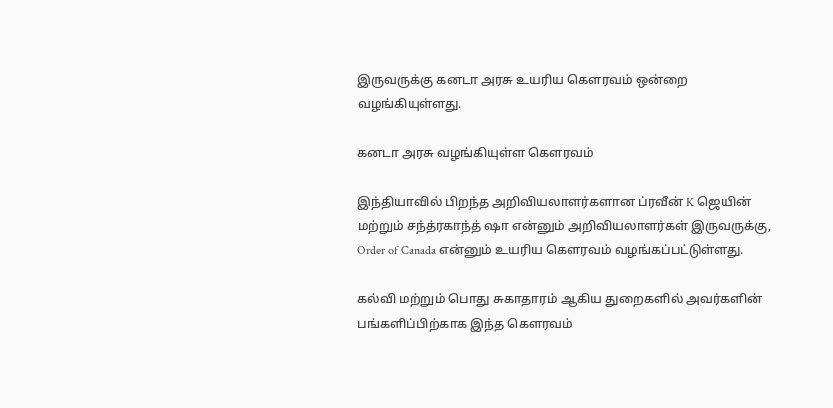இருவருக்கு கனடா அரசு உயரிய கௌரவம் ஒன்றை வழங்கியுள்ளது.

கனடா அரசு வழங்கியுள்ள கௌரவம்

இந்தியாவில் பிறந்த அறிவியலாளர்களான ப்ரவீன் K ஜெயின் மற்றும் சந்த்ரகாந்த் ஷா என்னும் அறிவியலாளர்கள் இருவருக்கு, Order of Canada என்னும் உயரிய கௌரவம் வழங்கப்பட்டுள்ளது.

கல்வி மற்றும் பொது சுகாதாரம் ஆகிய துறைகளில் அவர்களின் பங்களிப்பிற்காக இந்த கௌரவம்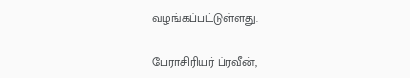வழங்கப்பட்டுள்ளது.

பேராசிரியர் ப்ரவீன்,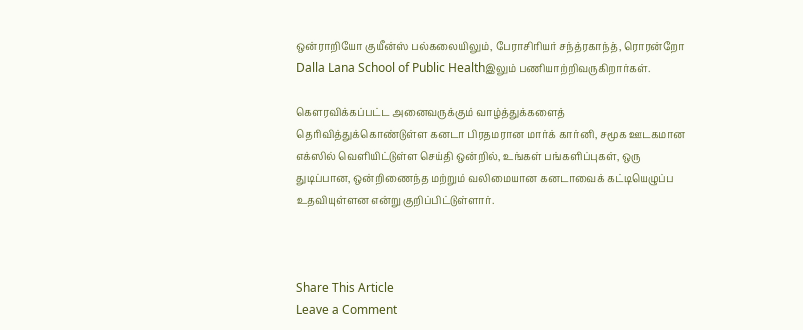ஒன்ராறியோ குயீன்ஸ் பல்கலையிலும், பேராசிரியர் சந்த்ரகாந்த், ரொரன்றோ Dalla Lana School of Public Healthஇலும் பணியாற்றிவருகிறார்கள்.

கௌரவிக்கப்பட்ட அனைவருக்கும் வாழ்த்துக்களைத் தெரிவித்துக்கொண்டுள்ள கனடா பிரதமரான மார்க் கார்னி, சமூக ஊடகமான எக்ஸில் வெளியிட்டுள்ள செய்தி ஒன்றில், உங்கள் பங்களிப்புகள், ஒரு துடிப்பான, ஒன்றிணைந்த மற்றும் வலிமையான கனடாவைக் கட்டியெழுப்ப உதவியுள்ளன என்று குறிப்பிட்டுள்ளார்.



Share This Article
Leave a Comment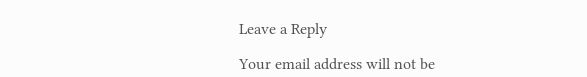Leave a Reply

Your email address will not be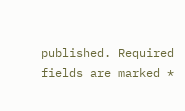published. Required fields are marked *